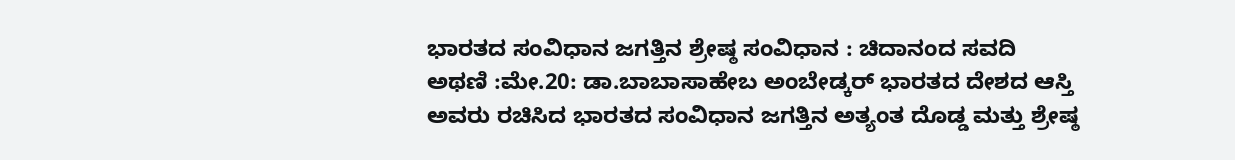ಭಾರತದ ಸಂವಿಧಾನ ಜಗತ್ತಿನ ಶ್ರೇಷ್ಠ ಸಂವಿಧಾನ : ಚಿದಾನಂದ ಸವದಿ
ಅಥಣಿ :ಮೇ.20: ಡಾ.ಬಾಬಾಸಾಹೇಬ ಅಂಬೇಡ್ಕರ್ ಭಾರತದ ದೇಶದ ಆಸ್ತಿ ಅವರು ರಚಿಸಿದ ಭಾರತದ ಸಂವಿಧಾನ ಜಗತ್ತಿನ ಅತ್ಯಂತ ದೊಡ್ಡ ಮತ್ತು ಶ್ರೇಷ್ಠ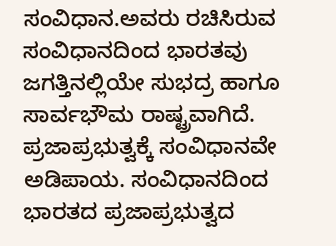ಸಂವಿಧಾನ.ಅವರು ರಚಿಸಿರುವ ಸಂವಿಧಾನದಿಂದ ಭಾರತವು ಜಗತ್ತಿನಲ್ಲಿಯೇ ಸುಭದ್ರ ಹಾಗೂ ಸಾರ್ವಭೌಮ ರಾಷ್ಟ್ರವಾಗಿದೆ. ಪ್ರಜಾಪ್ರಭುತ್ವಕ್ಕೆ ಸಂವಿಧಾನವೇ ಅಡಿಪಾಯ. ಸಂವಿಧಾನದಿಂದ ಭಾರತದ ಪ್ರಜಾಪ್ರಭುತ್ವದ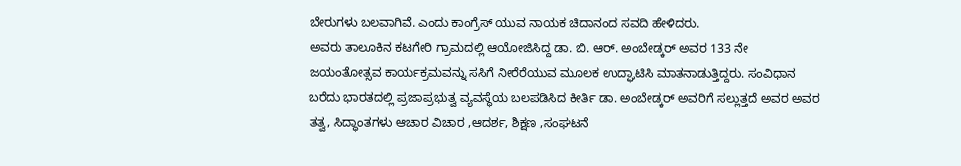ಬೇರುಗಳು ಬಲವಾಗಿವೆ. ಎಂದು ಕಾಂಗ್ರೆಸ್ ಯುವ ನಾಯಕ ಚಿದಾನಂದ ಸವದಿ ಹೇಳಿದರು.
ಅವರು ತಾಲೂಕಿನ ಕಟಗೇರಿ ಗ್ರಾಮದಲ್ಲಿ ಆಯೋಜಿಸಿದ್ದ ಡಾ. ಬಿ. ಆರ್. ಅಂಬೇಡ್ಕರ್ ಅವರ 133 ನೇ ಜಯಂತೋತ್ಸವ ಕಾರ್ಯಕ್ರಮವನ್ನು ಸಸಿಗೆ ನೀರೆರೆಯುವ ಮೂಲಕ ಉದ್ಘಾಟಿಸಿ ಮಾತನಾಡುತ್ತಿದ್ದರು. ಸಂವಿಧಾನ ಬರೆದು ಭಾರತದಲ್ಲಿ ಪ್ರಜಾಪ್ರಭುತ್ವ ವ್ಯವಸ್ಥೆಯ ಬಲಪಡಿಸಿದ ಕೀರ್ತಿ ಡಾ. ಅಂಬೇಡ್ಕರ್ ಅವರಿಗೆ ಸಲ್ಲುತ್ತದೆ ಅವರ ಅವರ ತತ್ವ, ಸಿದ್ಧಾಂತಗಳು ಆಚಾರ ವಿಚಾರ ,ಆದರ್ಶ, ಶಿಕ್ಷಣ ,ಸಂಘಟನೆ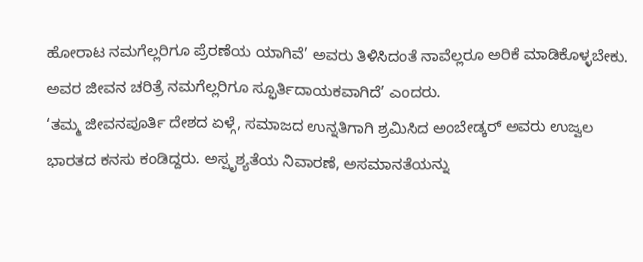ಹೋರಾಟ ನಮಗೆಲ್ಲರಿಗೂ ಪ್ರೆರಣೆಯ ಯಾಗಿವೆ’ ಅವರು ತಿಳಿಸಿದಂತೆ ನಾವೆಲ್ಲರೂ ಅರಿಕೆ ಮಾಡಿಕೊಳ್ಳಬೇಕು. ಅವರ ಜೀವನ ಚರಿತ್ರೆ ನಮಗೆಲ್ಲರಿಗೂ ಸ್ಫೂರ್ತಿದಾಯಕವಾಗಿದೆ’ ಎಂದರು.
‘ತಮ್ಮ ಜೀವನಪೂರ್ತಿ ದೇಶದ ಏಳ್ಗೆ, ಸಮಾಜದ ಉನ್ನತಿಗಾಗಿ ಶ್ರಮಿಸಿದ ಅಂಬೇಡ್ಕರ್ ಅವರು ಉಜ್ವಲ ಭಾರತದ ಕನಸು ಕಂಡಿದ್ದರು. ಅಸ್ಪೃಶ್ಯತೆಯ ನಿವಾರಣೆ, ಅಸಮಾನತೆಯನ್ನು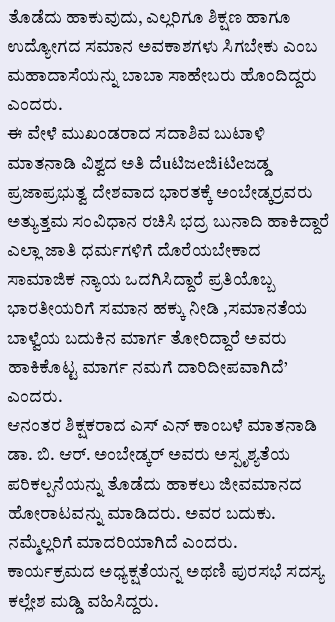ತೊಡೆದು ಹಾಕುವುದು, ಎಲ್ಲರಿಗೂ ಶಿಕ್ಷಣ ಹಾಗೂ ಉದ್ಯೋಗದ ಸಮಾನ ಅವಕಾಶಗಳು ಸಿಗಬೇಕು ಎಂಬ ಮಹಾದಾಸೆಯನ್ನು ಬಾಬಾ ಸಾಹೇಬರು ಹೊಂದಿದ್ದರು ಎಂದರು.
ಈ ವೇಳೆ ಮುಖಂಡರಾದ ಸದಾಶಿವ ಬುಟಾಳಿ ಮಾತನಾಡಿ ವಿಶ್ವದ ಅತಿ ದೆuಟಿಜeಜಿiಟಿeಜಡ್ಡ ಪ್ರಜಾಪ್ರಭುತ್ವ ದೇಶವಾದ ಭಾರತಕ್ಕೆ ಅಂಬೇಡ್ಕರ್‍ರವರು ಅತ್ಯುತ್ತಮ ಸಂವಿಧಾನ ರಚಿಸಿ ಭದ್ರ ಬುನಾದಿ ಹಾಕಿದ್ದಾರೆ ಎಲ್ಲಾ ಜಾತಿ ಧರ್ಮಗಳಿಗೆ ದೊರೆಯಬೇಕಾದ ಸಾಮಾಜಿಕ ನ್ಯಾಯ ಒದಗಿಸಿದ್ದಾರೆ ಪ್ರತಿಯೊಬ್ಬ ಭಾರತೀಯರಿಗೆ ಸಮಾನ ಹಕ್ಕು ನೀಡಿ ,ಸಮಾನತೆಯ ಬಾಳ್ವೆಯ ಬದುಕಿನ ಮಾರ್ಗ ತೋರಿದ್ದಾರೆ ಅವರು ಹಾಕಿಕೊಟ್ಟ ಮಾರ್ಗ ನಮಗೆ ದಾರಿದೀಪವಾಗಿದೆ’ ಎಂದರು.
ಆನಂತರ ಶಿಕ್ಷಕರಾದ ಎಸ್ ಎನ್ ಕಾಂಬಳೆ ಮಾತನಾಡಿ ಡಾ. ಬಿ. ಆರ್. ಅಂಬೇಡ್ಕರ್ ಅವರು ಅಸ್ಪೃಶ್ಯತೆಯ ಪರಿಕಲ್ಪನೆಯನ್ನು ತೊಡೆದು ಹಾಕಲು ಜೀವಮಾನದ ಹೋರಾಟವನ್ನು ಮಾಡಿದರು. ಅವರ ಬದುಕು. ನಮ್ಮೆಲ್ಲರಿಗೆ ಮಾದರಿಯಾಗಿದೆ ಎಂದರು.
ಕಾರ್ಯಕ್ರಮದ ಅಧ್ಯಕ್ಷತೆಯನ್ನ ಅಥಣಿ ಪುರಸಭೆ ಸದಸ್ಯ ಕಲ್ಲೇಶ ಮಡ್ಡಿ ವಹಿಸಿದ್ದರು.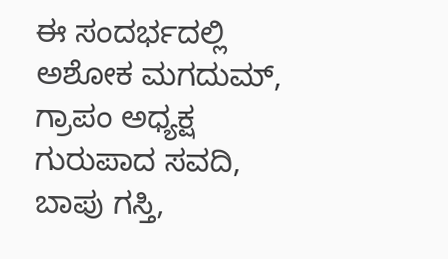ಈ ಸಂದರ್ಭದಲ್ಲಿ ಅಶೋಕ ಮಗದುಮ್, ಗ್ರಾಪಂ ಅಧ್ಯಕ್ಷ ಗುರುಪಾದ ಸವದಿ, ಬಾಪು ಗಸ್ತಿ,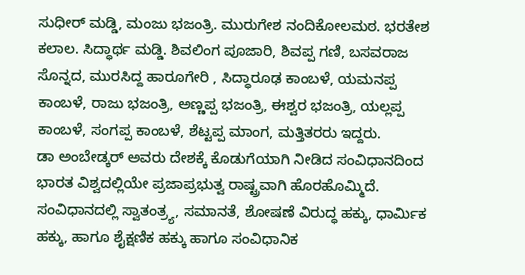ಸುಧೀರ್ ಮಡ್ಡಿ, ಮಂಜು ಭಜಂತ್ರಿ. ಮುರುಗೇಶ ನಂದಿಕೋಲಮಠ. ಭರತೇಶ ಕಲಾಲ. ಸಿದ್ಧಾರ್ಥ ಮಡ್ಡಿ. ಶಿವಲಿಂಗ ಪೂಜಾರಿ, ಶಿವಪ್ಪ ಗಣಿ, ಬಸವರಾಜ ಸೊನ್ನದ, ಮುರಸಿದ್ದ ಹಾರೂಗೇರಿ , ಸಿದ್ಧಾರೂಢ ಕಾಂಬಳೆ, ಯಮನಪ್ಪ ಕಾಂಬಳೆ, ರಾಜು ಭಜಂತ್ರಿ, ಅಣ್ಣಪ್ಪ ಭಜಂತ್ರಿ, ಈಶ್ವರ ಭಜಂತ್ರಿ, ಯಲ್ಲಪ್ಪ ಕಾಂಬಳೆ, ಸಂಗಪ್ಪ ಕಾಂಬಳೆ, ಶೆಟ್ಟಪ್ಪ ಮಾಂಗ, ಮತ್ತಿತರರು ಇದ್ದರು.
ಡಾ ಅಂಬೇಡ್ಕರ್ ಅವರು ದೇಶಕ್ಕೆ ಕೊಡುಗೆಯಾಗಿ ನೀಡಿದ ಸಂವಿಧಾನದಿಂದ ಭಾರತ ವಿಶ್ವದಲ್ಲಿಯೇ ಪ್ರಜಾಪ್ರಭುತ್ವ ರಾಷ್ಟ್ರವಾಗಿ ಹೊರಹೊಮ್ಮಿದೆ. ಸಂವಿಧಾನದಲ್ಲಿ ಸ್ವಾತಂತ್ರ್ಯ, ಸಮಾನತೆ, ಶೋಷಣೆ ವಿರುದ್ಧ ಹಕ್ಕು, ಧಾರ್ಮಿಕ ಹಕ್ಕು, ಹಾಗೂ ಶೈಕ್ಷಣಿಕ ಹಕ್ಕು ಹಾಗೂ ಸಂವಿಧಾನಿಕ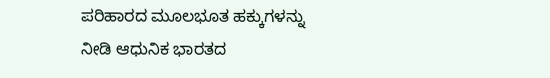ಪರಿಹಾರದ ಮೂಲಭೂತ ಹಕ್ಕುಗಳನ್ನು ನೀಡಿ ಆಧುನಿಕ ಭಾರತದ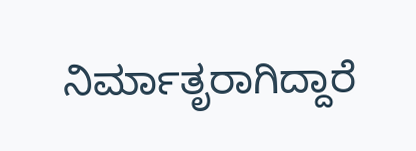ನಿರ್ಮಾತೃರಾಗಿದ್ದಾರೆ